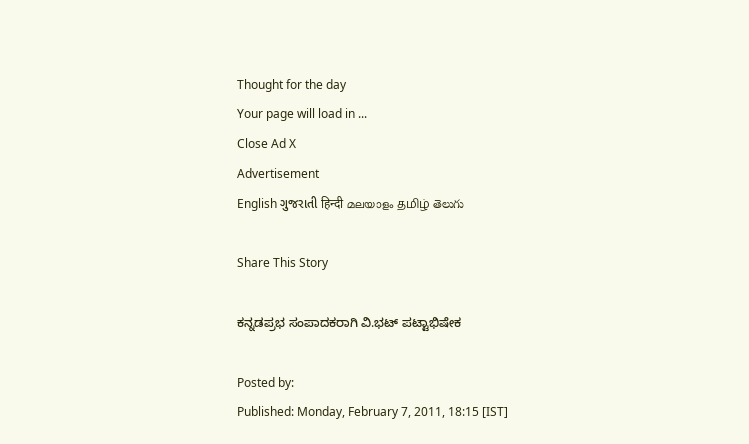Thought for the day
Your page will load in ...
Close Ad X
Advertisement
English ગુજરાતી हिन्दी മലയാളം தமிழ் తెలుగు

Share This Story

ಕನ್ನಡಪ್ರಭ ಸಂಪಾದಕರಾಗಿ ವಿ.ಭಟ್ ಪಟ್ಟಾಭಿಷೇಕ

Posted by:
Published: Monday, February 7, 2011, 18:15 [IST]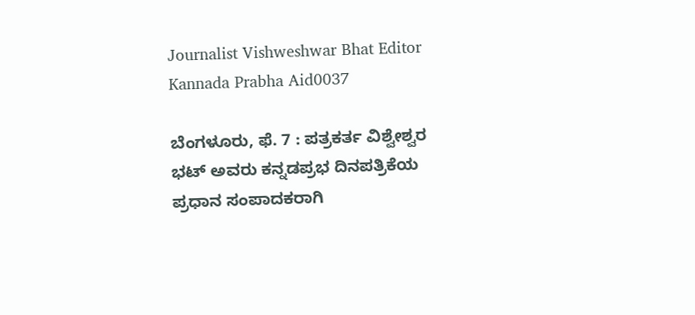Journalist Vishweshwar Bhat Editor Kannada Prabha Aid0037

ಬೆಂಗಳೂರು, ಫೆ. 7 : ಪತ್ರಕರ್ತ ವಿಶ್ವೇಶ್ವರ ಭಟ್ ಅವರು ಕನ್ನಡಪ್ರಭ ದಿನಪತ್ರಿಕೆಯ ಪ್ರಧಾನ ಸಂಪಾದಕರಾಗಿ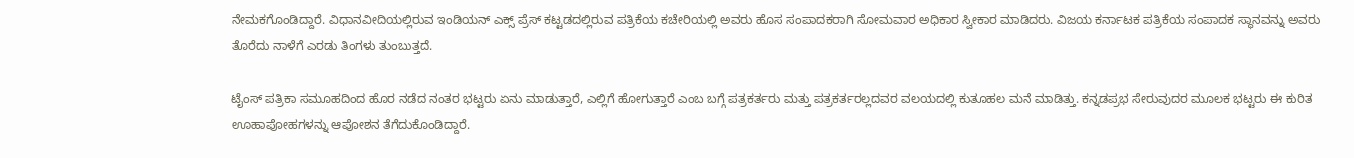ನೇಮಕಗೊಂಡಿದ್ದಾರೆ. ವಿಧಾನವೀದಿಯಲ್ಲಿರುವ ಇಂಡಿಯನ್ ಎಕ್ಸ್ ಪ್ರೆಸ್ ಕಟ್ಟಡದಲ್ಲಿರುವ ಪತ್ರಿಕೆಯ ಕಚೇರಿಯಲ್ಲಿ ಅವರು ಹೊಸ ಸಂಪಾದಕರಾಗಿ ಸೋಮವಾರ ಅಧಿಕಾರ ಸ್ವೀಕಾರ ಮಾಡಿದರು. ವಿಜಯ ಕರ್ನಾಟಕ ಪತ್ರಿಕೆಯ ಸಂಪಾದಕ ಸ್ಥಾನವನ್ನು ಅವರು ತೊರೆದು ನಾಳೆಗೆ ಎರಡು ತಿಂಗಳು ತುಂಬುತ್ತದೆ.

ಟೈಂಸ್ ಪತ್ರಿಕಾ ಸಮೂಹದಿಂದ ಹೊರ ನಡೆದ ನಂತರ ಭಟ್ಟರು ಏನು ಮಾಡುತ್ತಾರೆ, ಎಲ್ಲಿಗೆ ಹೋಗುತ್ತಾರೆ ಎಂಬ ಬಗ್ಗೆ ಪತ್ರಕರ್ತರು ಮತ್ತು ಪತ್ರಕರ್ತರಲ್ಲದವರ ವಲಯದಲ್ಲಿ ಕುತೂಹಲ ಮನೆ ಮಾಡಿತ್ತು. ಕನ್ನಡಪ್ರಭ ಸೇರುವುದರ ಮೂಲಕ ಭಟ್ಟರು ಈ ಕುರಿತ ಊಹಾಪೋಹಗಳನ್ನು ಆಪೋಶನ ತೆಗೆದುಕೊಂಡಿದ್ದಾರೆ.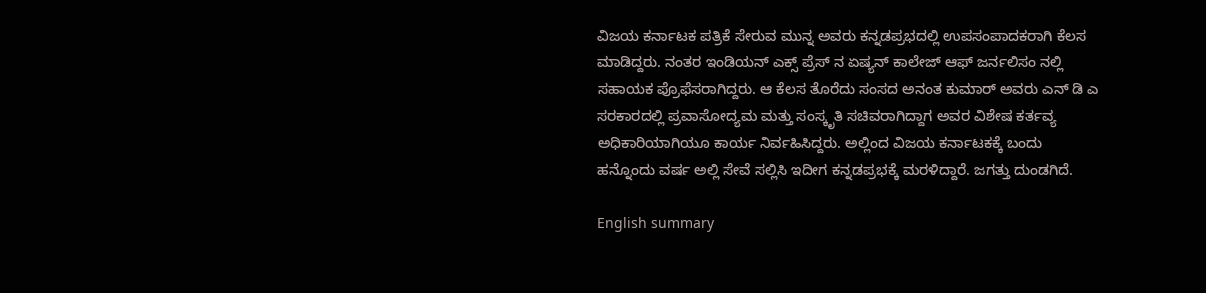ವಿಜಯ ಕರ್ನಾಟಕ ಪತ್ರಿಕೆ ಸೇರುವ ಮುನ್ನ ಅವರು ಕನ್ನಡಪ್ರಭದಲ್ಲಿ ಉಪಸಂಪಾದಕರಾಗಿ ಕೆಲಸ ಮಾಡಿದ್ದರು. ನಂತರ ಇಂಡಿಯನ್ ಎಕ್ಸ್ ಪ್ರೆಸ್ ನ ಏಷ್ಯನ್ ಕಾಲೇಜ್ ಆಫ್ ಜರ್ನಲಿಸಂ ನಲ್ಲಿ ಸಹಾಯಕ ಪ್ರೊಫೆಸರಾಗಿದ್ದರು. ಆ ಕೆಲಸ ತೊರೆದು ಸಂಸದ ಅನಂತ ಕುಮಾರ್ ಅವರು ಎನ್ ಡಿ ಎ ಸರಕಾರದಲ್ಲಿ ಪ್ರವಾಸೋದ್ಯಮ ಮತ್ತು ಸಂಸ್ಕೃತಿ ಸಚಿವರಾಗಿದ್ದಾಗ ಅವರ ವಿಶೇಷ ಕರ್ತವ್ಯ ಅಧಿಕಾರಿಯಾಗಿಯೂ ಕಾರ್ಯ ನಿರ್ವಹಿಸಿದ್ದರು. ಅಲ್ಲಿಂದ ವಿಜಯ ಕರ್ನಾಟಕಕ್ಕೆ ಬಂದು ಹನ್ನೊಂದು ವರ್ಷ ಅಲ್ಲಿ ಸೇವೆ ಸಲ್ಲಿಸಿ ಇದೀಗ ಕನ್ನಡಪ್ರಭಕ್ಕೆ ಮರಳಿದ್ದಾರೆ. ಜಗತ್ತು ದುಂಡಗಿದೆ.

English summary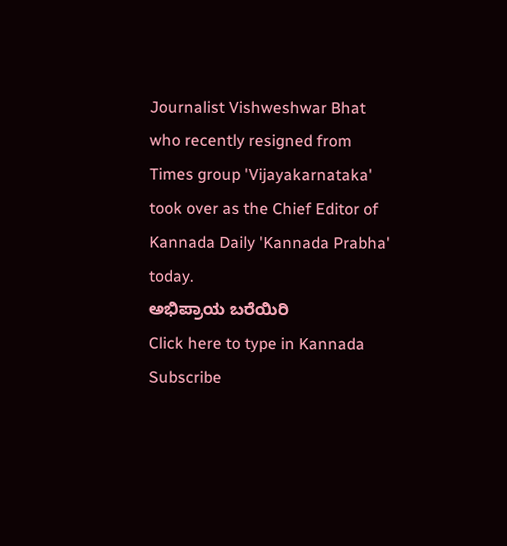Journalist Vishweshwar Bhat who recently resigned from Times group 'Vijayakarnataka' took over as the Chief Editor of Kannada Daily 'Kannada Prabha' today.
ಅಭಿಪ್ರಾಯ ಬರೆಯಿರಿ
Click here to type in Kannada
Subscribe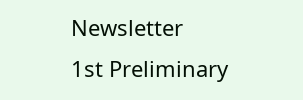Newsletter
1st Preliminary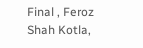Final , Feroz Shah Kotla,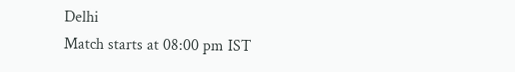Delhi
Match starts at 08:00 pm IST